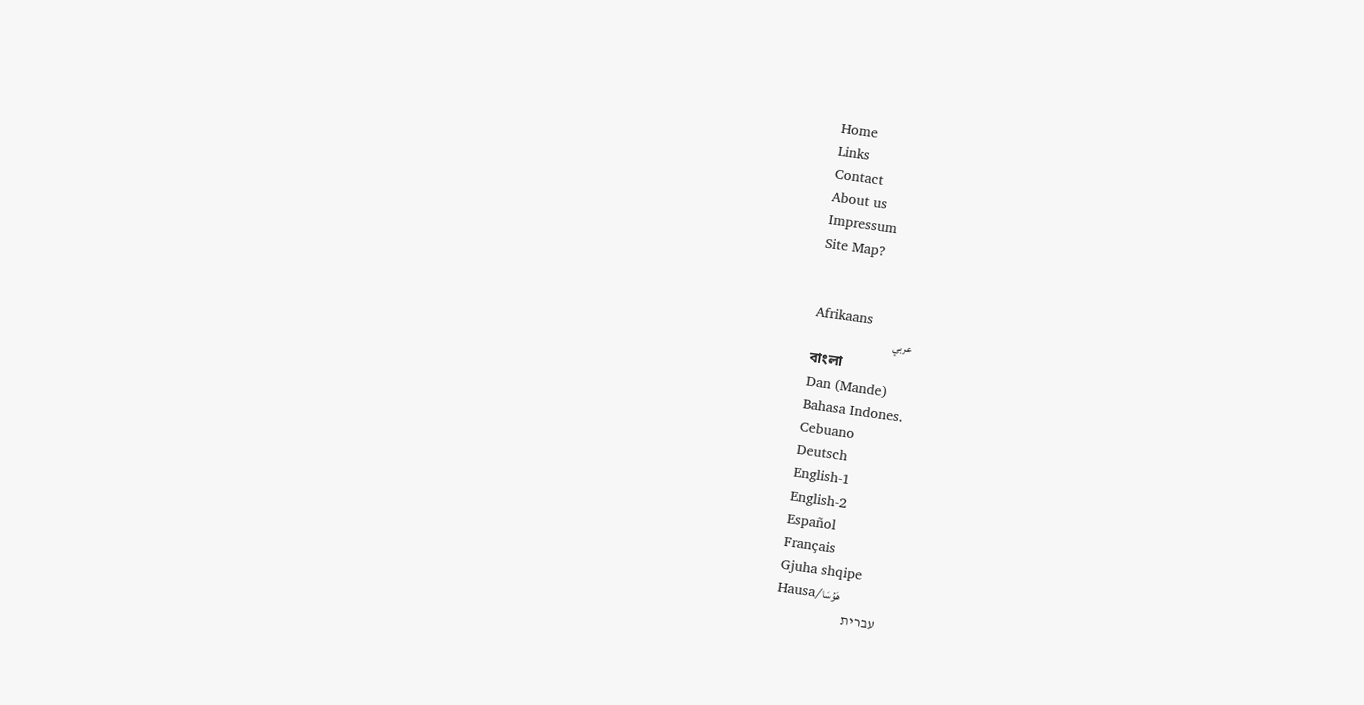Home
Links
Contact
About us
Impressum
Site Map?


Afrikaans
عربي
বাংলা
Dan (Mande)
Bahasa Indones.
Cebuano
Deutsch
English-1
English-2
Español
Français
Gjuha shqipe
Hausa/هَوُسَا
עברית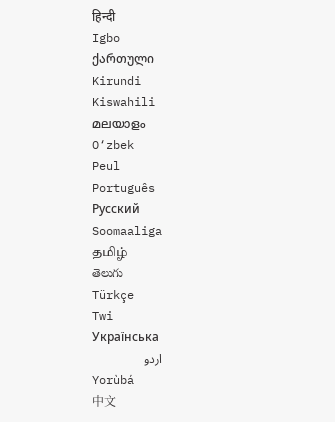हिन्दी
Igbo
ქართული
Kirundi
Kiswahili
മലയാളം
O‘zbek
Peul
Português
Русский
Soomaaliga
தமிழ்
తెలుగు
Türkçe
Twi
Українська
اردو
Yorùbá
中文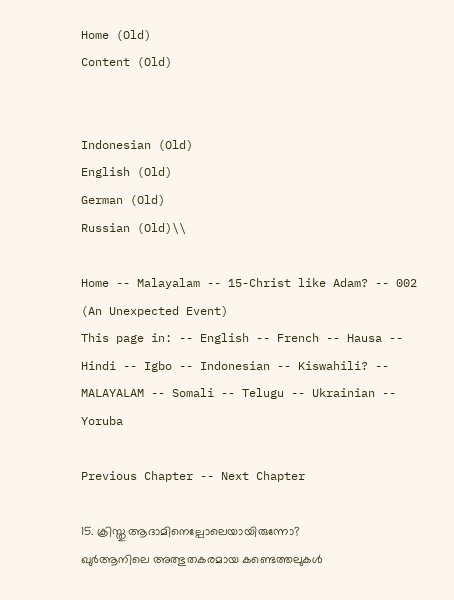Home (Old)
Content (Old)


Indonesian (Old)
English (Old)
German (Old)
Russian (Old)\\

Home -- Malayalam -- 15-Christ like Adam? -- 002 (An Unexpected Event)
This page in: -- English -- French -- Hausa -- Hindi -- Igbo -- Indonesian -- Kiswahili? -- MALAYALAM -- Somali -- Telugu -- Ukrainian -- Yoruba

Previous Chapter -- Next Chapter

15. ക്രിസ്തു ആദാമിനെല്പോലെയായിരുന്നോ?
ഖുര്‍ആനിലെ അത്ഭുതകരമായ കണ്ടെത്തലുകള്‍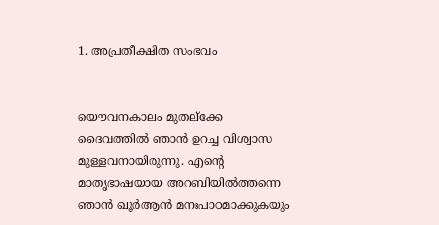1. അപ്രതീക്ഷിത സംഭവം


യൌവനകാലം മുതല്ക്കേ ദൈവത്തില്‍ ഞാന്‍ ഉറച്ച വിശ്വാസ മുള്ളവനായിരുന്നു. എന്റെ മാതൃഭാഷയായ അറബിയില്‍ത്തന്നെ ഞാന്‍ ഖൂര്‍ആന്‍ മനഃപാഠമാക്കുകയും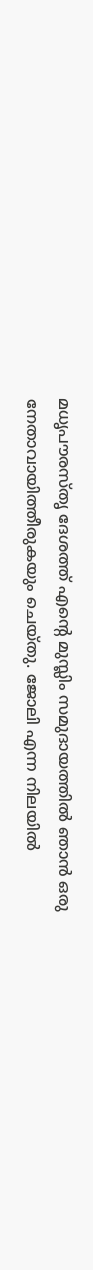മധൃപൗരസ്തൃ ദേശത്ത്‌ എന്റെ മുസ്ലിം സമുദായത്തില്‍ ഞാന്‍ ഒരു നേതാവായിത്തീരുകയും ചെയ്തു. ജോലി എന്ന നിലയില്‍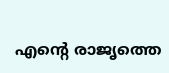എന്റെ രാജൃത്തെ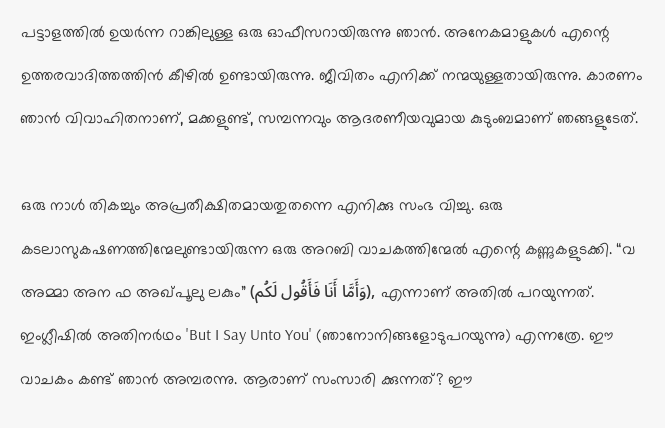പട്ടാളത്തില്‍ ഉയര്‍ന്ന റാങ്കിലുള്ള ഒരു ഓഫീസറായിരുന്നു ഞാന്‍. അനേകമാളുകള്‍ എന്റെ ഉത്തരവാദിത്തത്തിന്‍ കീഴില്‍ ഉണ്ടായിരുന്നു. ജീവിതം എനിക്ക്‌ നന്മയുള്ളതായിരുന്നു. കാരണം ഞാന്‍ വിവാഹിതനാണ്‌, മക്കളുണ്ട്‌, സമ്പന്നവും ആദരണീയവുമായ കുടുംബമാണ്‌ ഞങ്ങളുടേത്‌.

ഒരു നാള്‍ തികച്ചും അപ്രതീക്ഷിതമായതുതന്നെ എനിക്കു സംഭ വിച്ചു. ഒരു കടലാസുകഷണത്തിന്മേലുണ്ടായിരുന്ന ഒരു അറബി വാചകത്തിന്മേല്‍ എന്റെ കണ്ണുകളുടക്കി. “വ അമ്മാ അന ഫ അഖ്പൂലു ലകും” (وَأَمَّا أَنَا فَأَقُول لَكُم), എന്നാണ്‌ അതില്‍ പറയുന്നത്‌. ഇംഗ്ലീഷില്‍ അതിനര്‍ഥം 'But I Say Unto You' (ഞാനോനിങ്ങളോടുപറയുന്നു) എന്നത്രേ. ഈ വാചകം കണ്ട്‌ ഞാന്‍ അമ്പരന്നു. ആരാണ്‌ സംസാരി ക്കുന്നത്‌? ഈ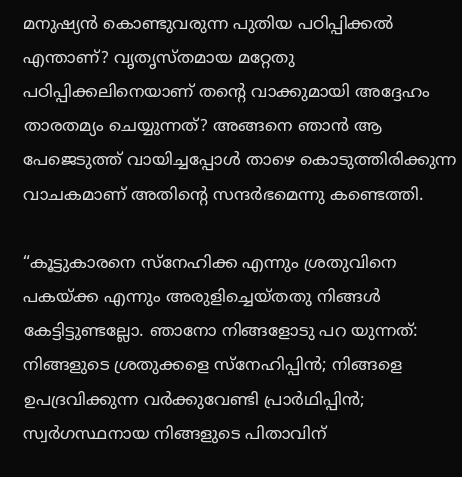മനുഷ്യന്‍ കൊണ്ടുവരുന്ന പുതിയ പഠിപ്പിക്കല്‍ എന്താണ്‌? വൃതൃസ്തമായ മറ്റേതു പഠിപ്പിക്കലിനെയാണ്‌ തന്റെ വാക്കുമായി അദ്ദേഹം താരതമ്യം ചെയ്യുന്നത്‌? അങ്ങനെ ഞാന്‍ ആ പേജെടുത്ത്‌ വായിച്ചപ്പോള്‍ താഴെ കൊടുത്തിരിക്കുന്ന വാചകമാണ്‌ അതിന്റെ സന്ദര്‍ഭമെന്നു കണ്ടെത്തി.

“കൂട്ടുകാരനെ സ്നേഹിക്ക എന്നും ശ്രതുവിനെ പകയ്ക്ക എന്നും അരുളിച്ചെയ്തതു നിങ്ങള്‍ കേട്ടിട്ടുണ്ടല്ലോ. ഞാനോ നിങ്ങളോടു പറ യുന്നത്‌: നിങ്ങളുടെ ശ്രതുക്കളെ സ്നേഹിപ്പിന്‍; നിങ്ങളെ ഉപദ്രവിക്കുന്ന വര്‍ക്കുവേണ്ടി പ്രാര്‍ഥിപ്പിന്‍; സ്വര്‍ഗസ്ഥനായ നിങ്ങളുടെ പിതാവിന്‌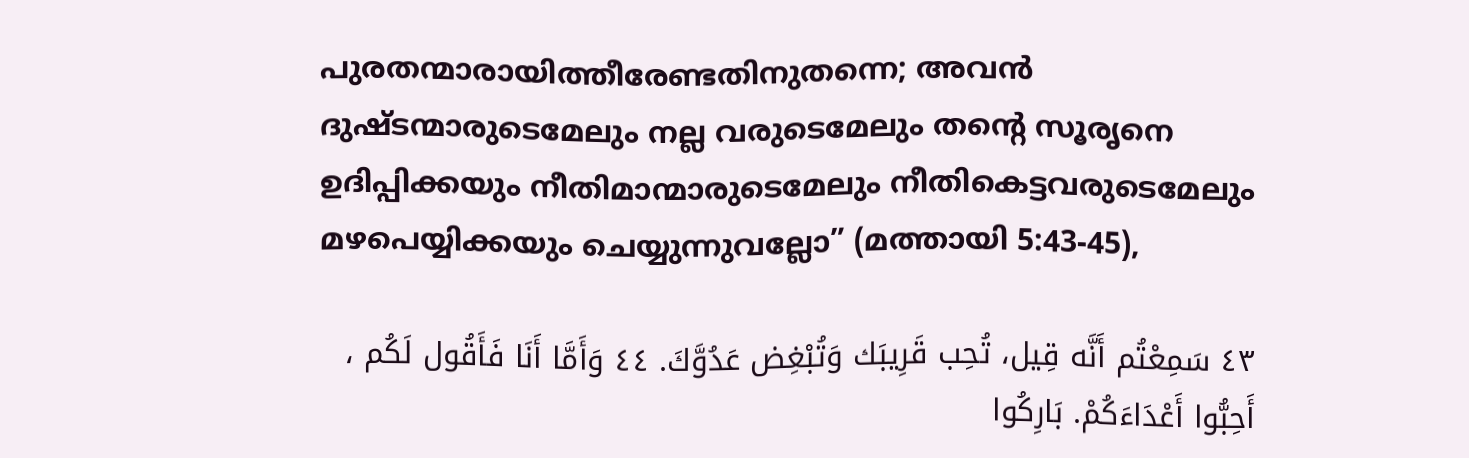പുരതന്മാരായിത്തീരേണ്ടതിനുതന്നെ; അവന്‍ ദുഷ്ടന്മാരുടെമേലും നല്ല വരുടെമേലും തന്റെ സൂരൃനെ ഉദിപ്പിക്കയും നീതിമാന്മാരുടെമേലും നീതികെട്ടവരുടെമേലും മഴപെയ്യിക്കയും ചെയ്യുന്നുവല്ലോ” (മത്തായി 5:43-45),

٤٣ سَمِعْتُم أَنَّه قِيل، تُحِب قَرِيبَك وَتُبْغِض عَدُوَّكَ. ٤٤ وَأَمَّا أَنَا فَأَقُول لَكُم ، أَحِبُّوا أَعْدَاءَكُمْ. بَارِكُوا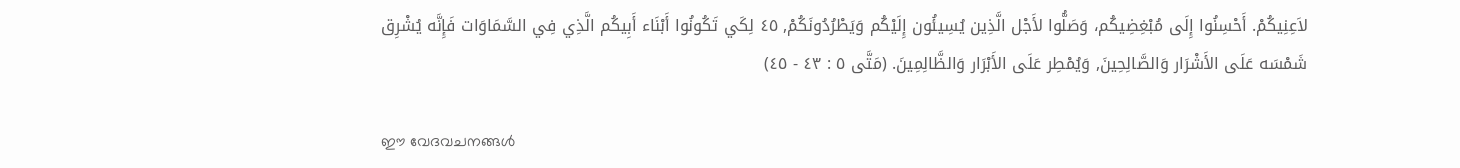لاَعِنِيكُمْ. أَحْسِنُوا إِلَى مُبْغِضِيكُم، وَصَلُّوا لأَجْل الَّذِين يُسِيئُون إِلَيْكُم وَيَطْرُدُونَكُمْ, ٤٥ لِكَي تَكُونُوا أَبْنَاء أَبِيكُم الَّذِي فِي السَّمَاوَات فَإِنَّه يُشْرِق شَمْسَه عَلَى الأَشْرَار وَالصَّالِحِينَ, وَيُمْطِر عَلَى الأَبْرَار وَالظَّالِمِينَ. (مَتَّى ٥ : ٤٣ - ٤٥)

ഈ വേദവചനങ്ങള്‍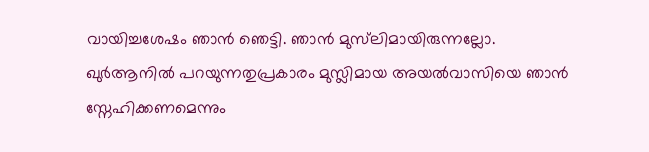വായിച്ചശേഷം ഞാന്‍ ഞെട്ടി. ഞാന്‍ മുസ്‌ലിമായിരുന്നല്ലോ. ഖുര്‍ആനില്‍ പറയുന്നതുപ്രകാരം മുസ്ലിമായ അയല്‍വാസിയെ ഞാന്‍ സ്നേഹിക്കണമെന്നും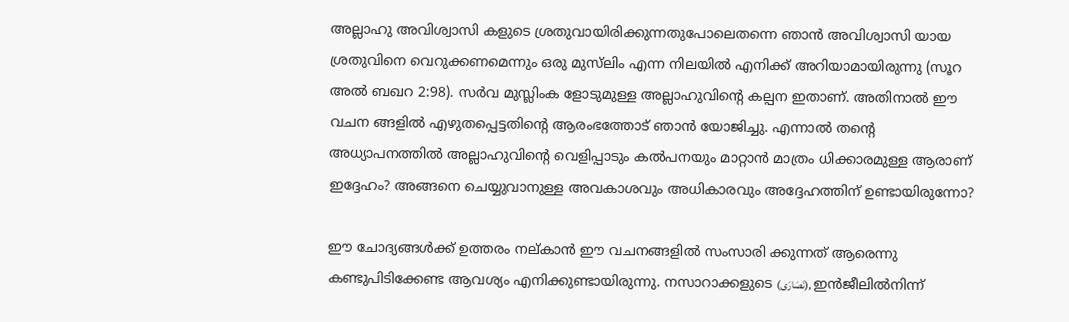അല്ലാഹു അവിശ്വാസി കളുടെ ശ്രതുവായിരിക്കുന്നതുപോലെതന്നെ ഞാന്‍ അവിശ്വാസി യായ ശ്രതുവിനെ വെറുക്കണമെന്നും ഒരു മുസ്‌ലിം എന്ന നിലയില്‍ എനിക്ക്‌ അറിയാമായിരുന്നു (സൂറ അല്‍ ബഖറ 2:98). സര്‍വ മുസ്ലിംക ളോടുമുള്ള അല്ലാഹുവിന്റെ കല്പന ഇതാണ്‌. അതിനാല്‍ ഈ വചന ങ്ങളില്‍ എഴുതപ്പെട്ടതിന്റെ ആരംഭത്തോട്‌ ഞാന്‍ യോജിച്ചു. എന്നാല്‍ തന്റെ അധ്യാപനത്തില്‍ അല്ലാഹുവിന്റെ വെളിപ്പാടും കല്‍പനയും മാറ്റാന്‍ മാത്രം ധിക്കാരമുള്ള ആരാണ്‌ ഇദ്ദേഹം? അങ്ങനെ ചെയ്യുവാനുള്ള അവകാശവും അധികാരവും അദ്ദേഹത്തിന്‌ ഉണ്ടായിരുന്നോ?

ഈ ചോദ്യങ്ങള്‍ക്ക്‌ ഉത്തരം നല്കാന്‍ ഈ വചനങ്ങളില്‍ സംസാരി ക്കുന്നത്‌ ആരെന്നു കണ്ടുപിടിക്കേണ്ട ആവശ്യം എനിക്കുണ്ടായിരുന്നു. നസാറാക്കളുടെ (نَصَارَى), ഇന്‍ജീലില്‍നിന്ന്‌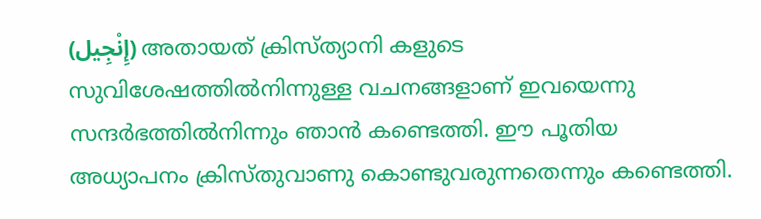(إِنْجِيل) അതായത്‌ ക്രിസ്ത്യാനി കളുടെ സുവിശേഷത്തില്‍നിന്നുള്ള വചനങ്ങളാണ്‌ ഇവയെന്നു സന്ദര്‍ഭത്തില്‍നിന്നും ഞാന്‍ കണ്ടെത്തി. ഈ പൂതിയ അധ്യാപനം ക്രിസ്തുവാണു കൊണ്ടുവരുന്നതെന്നും കണ്ടെത്തി.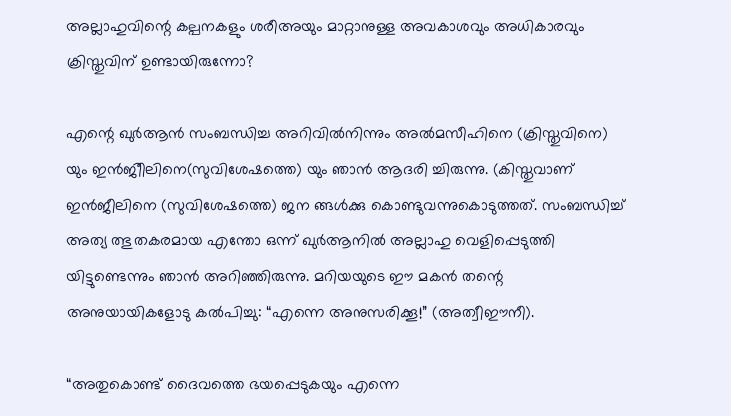അല്ലാഹുവിന്റെ കല്പനകളും ശരീഅയും മാറ്റാനുള്ള അവകാശവും അധികാരവും ക്രിസ്തുവിന്‌ ഉണ്ടായിരുന്നോ?

എന്റെ ഖുര്‍ആന്‍ സംബന്ധിച്ച അറിവില്‍നിന്നും അല്‍മസീഹിനെ (ക്രിസ്തുവിനെ) യും ഇന്‍ജിീലിനെ(സുവിശേഷത്തെ) യും ഞാന്‍ ആദരി ച്ചിരുന്നു. (കിസ്തുവാണ്‌ ഇന്‍ജീലിനെ (സുവിശേഷത്തെ) ജന ങ്ങള്‍ക്കു കൊണ്ടുവന്നുകൊടുത്തത്‌. സംബന്ധിച്ച്‌ അത്യ ത്ഭുതകരമായ എന്തോ ഒന്ന്‌ ഖുര്‍ആനില്‍ അല്ലാഹു വെളിപ്പെടുത്തി യിട്ടുണ്ടെന്നും ഞാന്‍ അറിഞ്ഞിരുന്നു. മറിയയുടെ ഈ മകന്‍ തന്റെ അനുയായികളോടു കല്‍പിച്ചു: “എന്നെ അനുസരിക്കൂ!” (അത്വീഈനീ).

“അതുകൊണ്ട്‌ ദൈവത്തെ ഭയപ്പെടുകയും എന്നെ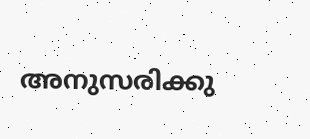അനുസരിക്കു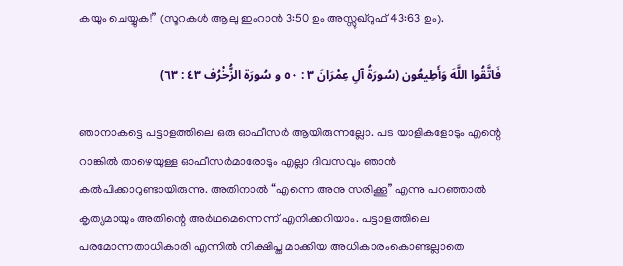കയും ചെയ്യുക!” (സൂറകള്‍ ആലു ഇംറാന്‍ 3:50 ഉം അസ്സുഖ്റുഫ്‌ 43:63 ഉം).

فَاتَّقُوا اللَّهَ وَأَطِيعُون (سُورَةُ آلِ عِمْرَانَ ٣ : ٥٠ و سُورَة الزُّخْرُف ٤٣ : ٦٣)

ഞാനാകട്ടെ പട്ടാളത്തിലെ ഒരു ഓഫീസര്‍ ആയിരുന്നല്ലോ. പട യാളികളോടും എന്റെ റാങ്കില്‍ താഴെയുള്ള ഓഫീസര്‍മാരോടും എല്ലാ ദിവസവും ഞാന്‍ കല്‍പിക്കാറുണ്ടായിരുന്നു. അതിനാല്‍ “എന്നെ അനു സരിക്കൂ” എന്നു പറഞ്ഞാല്‍ കൃത്യമായും അതിന്റെ അര്‍ഥമെന്നെന്ന്‌ എനിക്കറിയാം. പട്ടാളത്തിലെ പരമോന്നതാധികാരി എന്നില്‍ നിക്ഷിപ്ത മാക്കിയ അധികാരംകൊണ്ടല്ലാതെ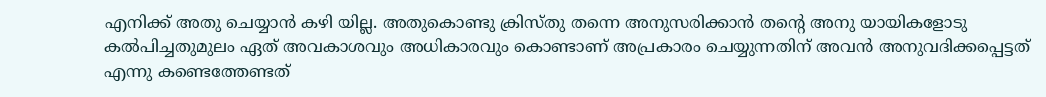എനിക്ക്‌ അതു ചെയ്യാന്‍ കഴി യില്ല. അതുകൊണ്ടു ക്രിസ്തു തന്നെ അനുസരിക്കാന്‍ തന്റെ അനു യായികളോടു കല്‍പിച്ചതുമുലം ഏത്‌ അവകാശവും അധികാരവും കൊണ്ടാണ്‌ അപ്രകാരം ചെയ്യുന്നതിന്‌ അവന്‍ അനുവദിക്കപ്പെട്ടത്‌ എന്നു കണ്ടെത്തേണ്ടത്‌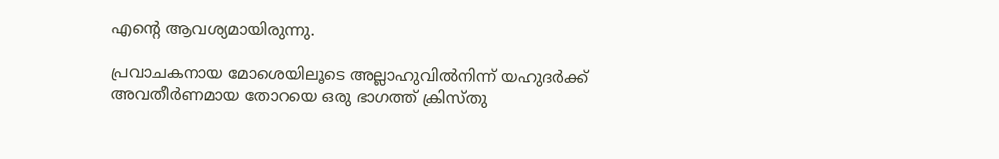എന്റെ ആവശ്യമായിരുന്നു.

പ്രവാചകനായ മോശെയിലൂടെ അല്ലാഹുവില്‍നിന്ന്‌ യഹുദര്‍ക്ക്‌ അവതീര്‍ണമായ തോറയെ ഒരു ഭാഗത്ത്‌ ക്രിസ്തു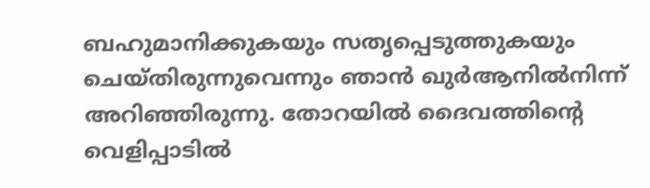ബഹുമാനിക്കുകയും സതൃപ്പെടുത്തുകയും ചെയ്തിരുന്നുവെന്നും ഞാന്‍ ഖുര്‍ആനില്‍നിന്ന്‌ അറിഞ്ഞിരുന്നു. തോറയില്‍ ദൈവത്തിന്റെ വെളിപ്പാടില്‍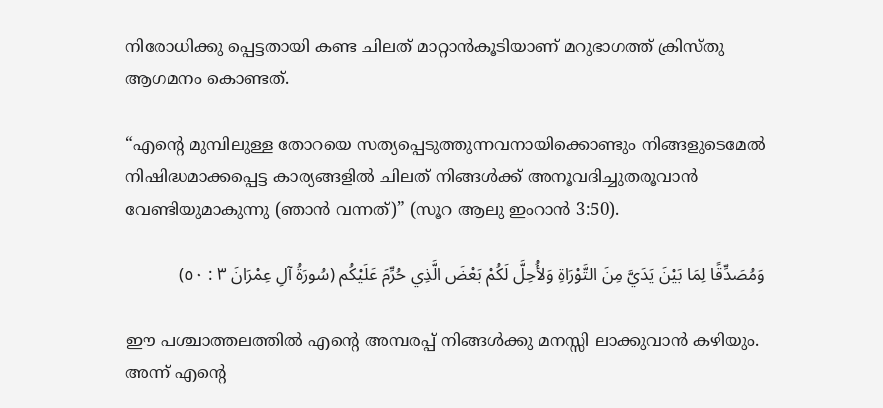നിരോധിക്കു പ്പെട്ടതായി കണ്ട ചിലത്‌ മാറ്റാന്‍കൂടിയാണ്‌ മറുഭാഗത്ത്‌ ക്രിസ്തു ആഗമനം കൊണ്ടത്‌.

“എന്റെ മുമ്പിലുള്ള തോറയെ സത്യപ്പെടുത്തുന്നവനായിക്കൊണ്ടും നിങ്ങളുടെമേല്‍ നിഷിദ്ധമാക്കപ്പെട്ട കാര്യങ്ങളില്‍ ചിലത്‌ നിങ്ങള്‍ക്ക്‌ അനൂവദിച്ചുതരൂവാന്‍ വേണ്ടിയുമാകുന്നു (ഞാന്‍ വന്നത്‌)” (സൂറ ആലു ഇംറാന്‍ 3:50).

وَمُصَدِّقًا لِمَا بَيْنَ يَدَيَّ مِنَ التَّوْرَاةِ وَلأُحِلَّ لَكُمْ بَعْضَ الَّذِي حُرِّمَ عَلَيْكُم (سُورَةُ آلِ عِمْرَانَ ٣ : ٥٠)

ഈ പശ്ചാത്തലത്തില്‍ എന്റെ അമ്പരപ്പ്‌ നിങ്ങള്‍ക്കു മനസ്സി ലാക്കുവാന്‍ കഴിയും. അന്ന്‌ എന്റെ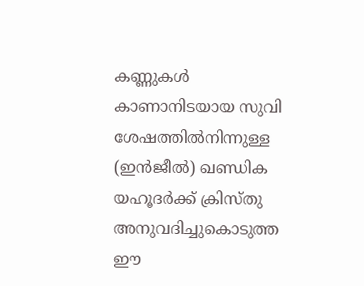കണ്ണുകള്‍ കാണാനിടയായ സുവി ശേഷത്തില്‍നിന്നുള്ള (ഇന്‍ജീല്‍) ഖണ്ഡിക യഹൂദര്‍ക്ക്‌ ക്രിസ്തു അനുവദിച്ചുകൊടുത്ത ഈ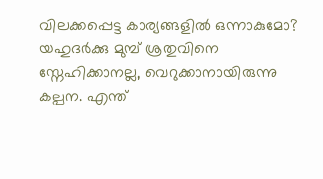വിലക്കപ്പെട്ട കാര്യങ്ങളില്‍ ഒന്നാകുമോ? യഹുദര്‍ക്കു മുമ്പ്‌ ശ്രതുവിനെ സ്നേഹിക്കാനല്ല, വെറുക്കാനായിരുന്നു കല്പന. എന്ത്‌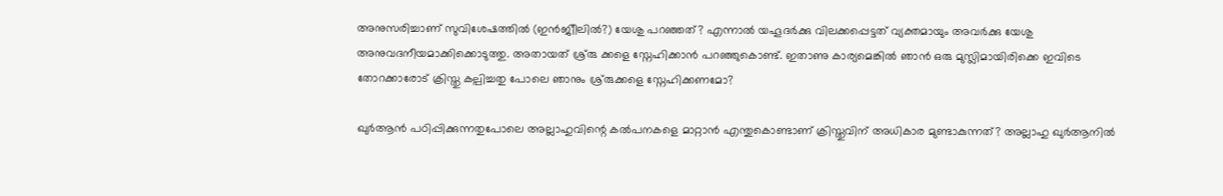അനുസരിച്ചാണ്‌ സുവിശേഷത്തില്‍ (ഇന്‍ജിീലില്‍?) യേശു പറഞ്ഞത്‌? എന്നാല്‍ യഹൂദര്‍ക്കു വിലക്കപ്പെട്ടത്‌ വ്യക്തമായും അവര്‍ക്കു യേശു അനുവദനീയമാക്കിക്കൊടുത്തു. അതായത്‌ ശ്ര്രു ക്കളെ സ്നേഹിക്കാന്‍ പറഞ്ഞുകൊണ്ട്‌. ഇതാണു കാര്യമെങ്കില്‍ ഞാന്‍ ഒരു മുസ്ലിമായിരിക്കെ ഇവിടെ തോറക്കാരോട്‌ ക്രിസ്തു കല്പിച്ചതു പോലെ ഞാനും ശ്ര്രുക്കളെ സ്നേഹിക്കണമോ?

ഖുര്‍ആന്‍ പഠിപ്പിക്കുന്നതുപോലെ അല്ലാഹുവിന്റെ കല്‍പനകളെ മാറ്റാന്‍ എന്തുകൊണ്ടാണ്‌ ക്രിസ്തുവിന്‌ അധികാര മുണ്ടാകുന്നത്‌? അല്ലാഹു ഖുര്‍ആനില്‍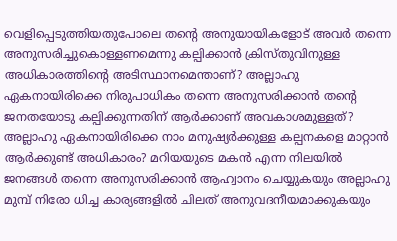വെളിപ്പെടുത്തിയതുപോലെ തന്റെ അനുയായികളോട്‌ അവര്‍ തന്നെ അനുസരിച്ചുകൊള്ളണമെന്നു കല്പിക്കാന്‍ ക്രിസ്തുവിനുള്ള അധികാരത്തിന്റെ അടിസ്ഥാനമെന്താണ്‌? അല്ലാഹു ഏകനായിരിക്കെ നിരുപാധികം തന്നെ അനുസരിക്കാന്‍ തന്റെ ജനതയോടു കല്പിക്കുന്നതിന്‌ ആര്‍ക്കാണ്‌ അവകാശമുള്ളത്‌? അല്ലാഹു ഏകനായിരിക്കെ നാം മനുഷ്യര്‍ക്കുള്ള കല്പനകളെ മാറ്റാന്‍ ആര്‍ക്കുണ്ട്‌ അധികാരം? മറിയയുടെ മകന്‍ എന്ന നിലയില്‍ ജനങ്ങള്‍ തന്നെ അനുസരിക്കാന്‍ ആഹ്വാനം ചെയ്യുകയും അല്ലാഹു മുമ്പ്‌ നിരോ ധിച്ച കാര്യങ്ങളില്‍ ചിലത്‌ അനുവദനീയമാക്കുകയും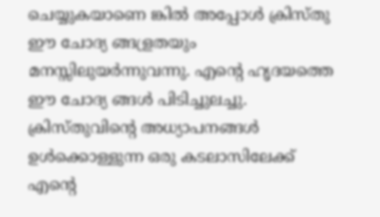ചെയ്യുകയാണെ ങ്കില്‍ അപ്പോള്‍ ക്രിസ്തു ഈ ചോദ്യ ങ്ങള്രതയും മനസ്സിലുയര്‍ന്നുവന്നു. എന്റെ ഹൃദയത്തെ ഈ ചോദ്യ ങ്ങള്‍ പിടിച്ചുലച്ചു. ക്രിസ്തുവിന്റെ അധ്യാപനങ്ങള്‍ ഉള്‍ക്കൊള്ളുന്ന ഒരു കടലാസിലേക്ക്‌ എന്റെ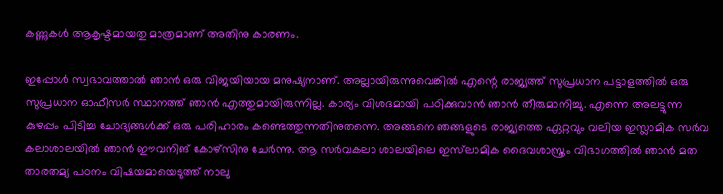കണ്ണുകള്‍ ആകൃഷ്ടമായതു മാത്രമാണ്‌ അതിനു കാരണം.

ഇപ്പോള്‍ സ്വഭാവത്താല്‍ ഞാന്‍ ഒരു വിജയിയായ മനുഷ്യനാണ്‌. അല്ലായിരുന്നുവെങ്കില്‍ എന്റെ രാജ്യത്ത്‌ സുപ്രധാന പട്ടാളത്തില്‍ ഒരു സുപ്രധാന ഓഫീസര്‍ സ്ഥാനത്ത്‌ ഞാന്‍ എത്തുമായിരുന്നില്ല. കാര്യം വിശദമായി പഠിക്കുവാന്‍ ഞാന്‍ തീരുമാനിച്ചു. എന്നെ അലട്ടുന്ന കുഴപ്പം പിടിച്ച ചോദ്യങ്ങള്‍ക്ക്‌ ഒരു പരിഹാരം കണ്ടെത്തുന്നതിനുതന്നെ. അങ്ങനെ ഞങ്ങളുടെ രാജ്യത്തെ ഏറ്റവും വലിയ ഇസ്ലാമിക സര്‍വ കലാശാലയില്‍ ഞാന്‍ ഈവനിങ്‌ കോഴ്സിനു ചേര്‍ന്നു. ആ സര്‍വകലാ ശാലയിലെ ഇസ്‌ലാമിക ദൈവശാസ്ത്രം വിഭാഗത്തില്‍ ഞാന്‍ മത താരതമ്യ പഠനം വിഷയമായെടുത്ത്‌ നാലു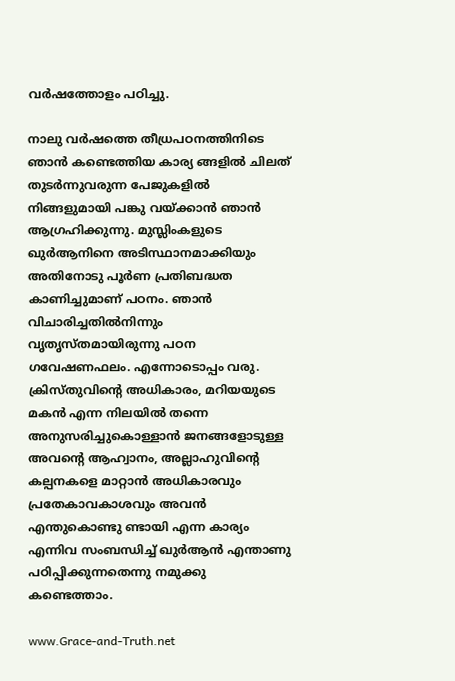വര്‍ഷത്തോളം പഠിച്ചു.

നാലു വര്‍ഷത്തെ തീധ്രപഠനത്തിനിടെ ഞാന്‍ കണ്ടെത്തിയ കാര്യ ങ്ങളില്‍ ചിലത്‌ തുടര്‍ന്നുവരുന്ന പേജുകളില്‍ നിങ്ങളുമായി പങ്കു വയ്ക്കാന്‍ ഞാന്‍ ആഗ്രഹിക്കുന്നു. മുസ്ലിംകളുടെ ഖുര്‍ആനിനെ അടിസ്ഥാനമാക്കിയും അതിനോടു പൂര്‍ണ പ്രതിബദ്ധത കാണിച്ചുമാണ്‌ പഠനം. ഞാന്‍ വിചാരിച്ചതില്‍നിന്നും വൃതൃസ്തമായിരുന്നു പഠന ഗവേഷണഫലം. എന്നോടൊപ്പം വരു. ക്രിസ്തുവിന്റെ അധികാരം, മറിയയുടെ മകന്‍ എന്ന നിലയില്‍ തന്നെ അനുസരിച്ചുകൊള്ളാന്‍ ജനങ്ങളോടുള്ള അവന്റെ ആഹ്വാനം, അല്ലാഹുവിന്റെ കല്പനകളെ മാറ്റാന്‍ അധികാരവും പ്രതേകാവകാശവും അവന്‍ എന്തുകൊണ്ടു ണ്ടായി എന്ന കാര്യം എന്നിവ സംബന്ധിച്ച്‌ ഖുര്‍ആന്‍ എന്താണു പഠിപ്പിക്കുന്നതെന്നു നമുക്കു കണ്ടെത്താം.

www.Grace-and-Truth.net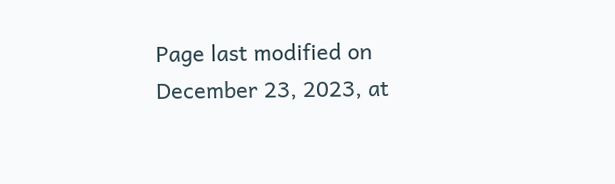Page last modified on December 23, 2023, at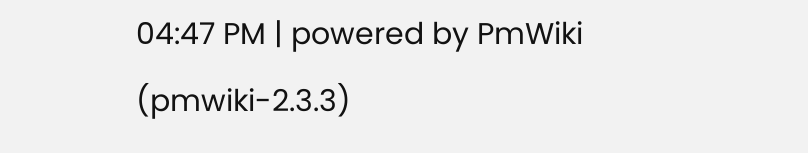04:47 PM | powered by PmWiki (pmwiki-2.3.3)